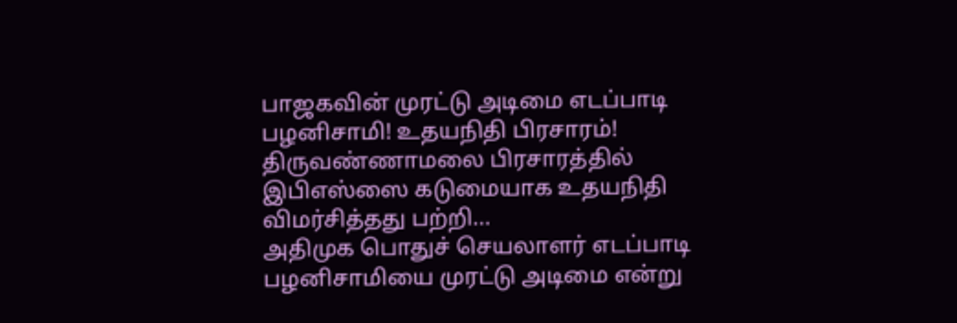பாஜகவின் முரட்டு அடிமை எடப்பாடி பழனிசாமி! உதயநிதி பிரசாரம்!
திருவண்ணாமலை பிரசாரத்தில் இபிஎஸ்ஸை கடுமையாக உதயநிதி விமர்சித்தது பற்றி...
அதிமுக பொதுச் செயலாளர் எடப்பாடி பழனிசாமியை முரட்டு அடிமை என்று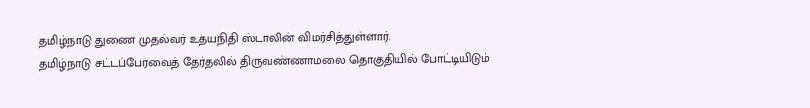தமிழ்நாடு துணை முதல்வர் உதயநிதி ஸ்டாலின் விமர்சித்துள்ளார்.
தமிழ்நாடு சட்டப்பேரவைத் தேர்தலில் திருவண்ணாமலை தொகுதியில் போட்டியிடும்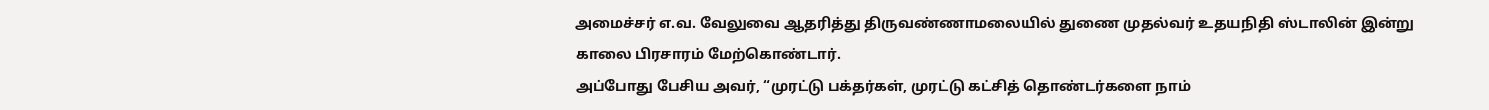அமைச்சர் எ.வ. வேலுவை ஆதரித்து திருவண்ணாமலையில் துணை முதல்வர் உதயநிதி ஸ்டாலின் இன்று காலை பிரசாரம் மேற்கொண்டார்.
அப்போது பேசிய அவர், “முரட்டு பக்தர்கள், முரட்டு கட்சித் தொண்டர்களை நாம்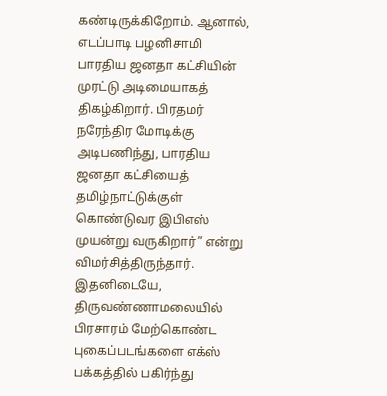கண்டிருக்கிறோம். ஆனால், எடப்பாடி பழனிசாமி பாரதிய ஜனதா கட்சியின் முரட்டு அடிமையாகத் திகழ்கிறார். பிரதமர் நரேந்திர மோடிக்கு அடிபணிந்து, பாரதிய ஜனதா கட்சியைத் தமிழ்நாட்டுக்குள் கொண்டுவர இபிஎஸ் முயன்று வருகிறார்” என்று விமர்சித்திருந்தார்.
இதனிடையே, திருவண்ணாமலையில் பிரசாரம் மேற்கொண்ட புகைப்படங்களை எக்ஸ் பக்கத்தில் பகிர்ந்து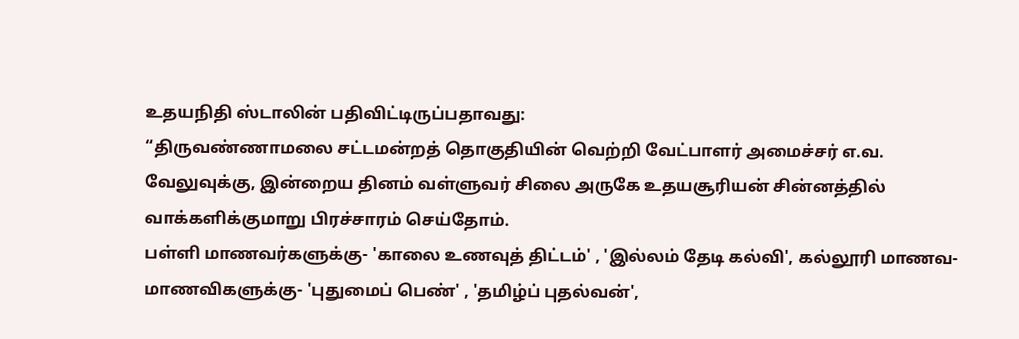உதயநிதி ஸ்டாலின் பதிவிட்டிருப்பதாவது:
“திருவண்ணாமலை சட்டமன்றத் தொகுதியின் வெற்றி வேட்பாளர் அமைச்சர் எ.வ. வேலுவுக்கு, இன்றைய தினம் வள்ளுவர் சிலை அருகே உதயசூரியன் சின்னத்தில் வாக்களிக்குமாறு பிரச்சாரம் செய்தோம்.
பள்ளி மாணவர்களுக்கு- 'காலை உணவுத் திட்டம்' , 'இல்லம் தேடி கல்வி', கல்லூரி மாணவ- மாணவிகளுக்கு- 'புதுமைப் பெண்' , 'தமிழ்ப் புதல்வன்',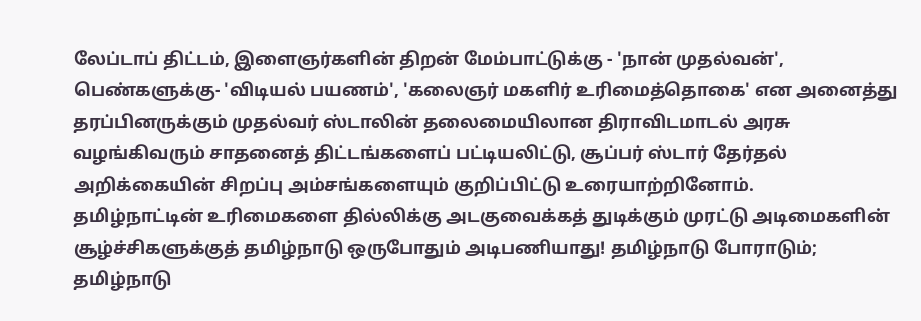லேப்டாப் திட்டம், இளைஞர்களின் திறன் மேம்பாட்டுக்கு - 'நான் முதல்வன்', பெண்களுக்கு- 'விடியல் பயணம்', 'கலைஞர் மகளிர் உரிமைத்தொகை' என அனைத்து தரப்பினருக்கும் முதல்வர் ஸ்டாலின் தலைமையிலான திராவிடமாடல் அரசு வழங்கிவரும் சாதனைத் திட்டங்களைப் பட்டியலிட்டு, சூப்பர் ஸ்டார் தேர்தல் அறிக்கையின் சிறப்பு அம்சங்களையும் குறிப்பிட்டு உரையாற்றினோம்.
தமிழ்நாட்டின் உரிமைகளை தில்லிக்கு அடகுவைக்கத் துடிக்கும் முரட்டு அடிமைகளின் சூழ்ச்சிகளுக்குத் தமிழ்நாடு ஒருபோதும் அடிபணியாது! தமிழ்நாடு போராடும்; தமிழ்நாடு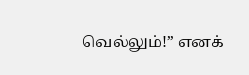வெல்லும்!” எனக்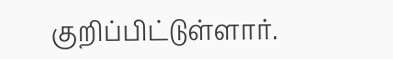குறிப்பிட்டுள்ளார்.